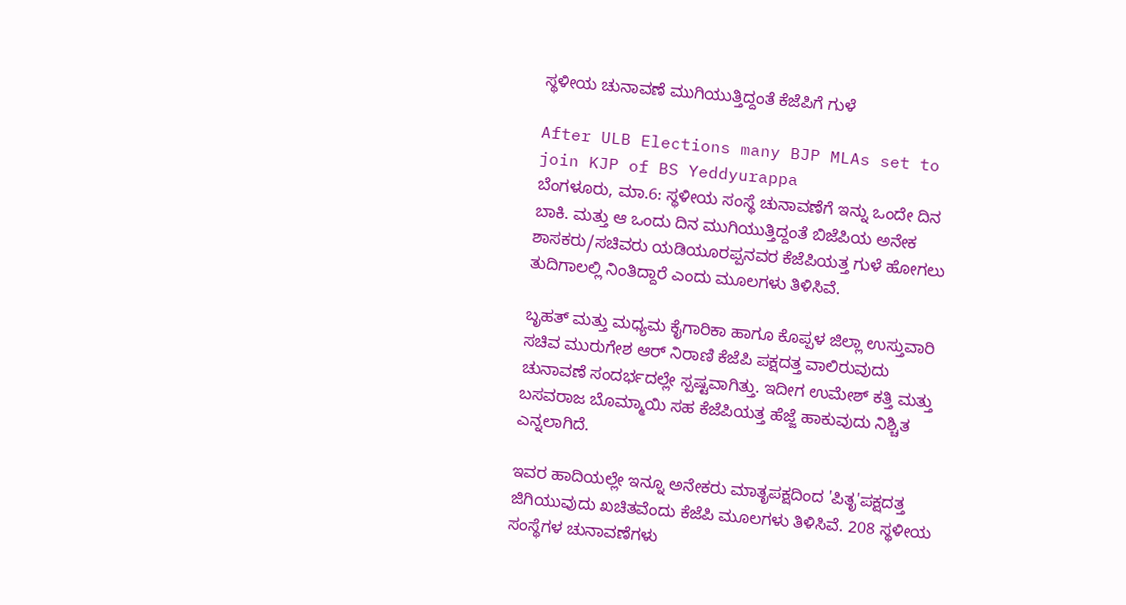ಸ್ಥಳೀಯ ಚುನಾವಣೆ ಮುಗಿಯುತ್ತಿದ್ದಂತೆ ಕೆಜೆಪಿಗೆ ಗುಳೆ

After ULB Elections many BJP MLAs set to join KJP of BS Yeddyurappa
ಬೆಂಗಳೂರು, ಮಾ.6: ಸ್ಥಳೀಯ ಸಂಸ್ಥೆ ಚುನಾವಣೆಗೆ ಇನ್ನು ಒಂದೇ ದಿನ ಬಾಕಿ. ಮತ್ತು ಆ ಒಂದು ದಿನ ಮುಗಿಯುತ್ತಿದ್ದಂತೆ ಬಿಜೆಪಿಯ ಅನೇಕ ಶಾಸಕರು/ಸಚಿವರು ಯಡಿಯೂರಪ್ಪನವರ ಕೆಜೆಪಿಯತ್ತ ಗುಳೆ ಹೋಗಲು ತುದಿಗಾಲಲ್ಲಿ ನಿಂತಿದ್ದಾರೆ ಎಂದು ಮೂಲಗಳು ತಿಳಿಸಿವೆ.

ಬೃಹತ್‌ ಮತ್ತು ಮಧ್ಯಮ ಕೈಗಾರಿಕಾ ಹಾಗೂ ಕೊಪ್ಪಳ ಜಿಲ್ಲಾ ಉಸ್ತುವಾರಿ ಸಚಿವ ಮುರುಗೇಶ ಆರ್ ನಿರಾಣಿ ಕೆಜೆಪಿ ಪಕ್ಷದತ್ತ ವಾಲಿರುವುದು ಚುನಾವಣೆ ಸಂದರ್ಭದಲ್ಲೇ ಸ್ಪಷ್ಟವಾಗಿತ್ತು. ಇದೀಗ ಉಮೇಶ್ ಕತ್ತಿ ಮತ್ತು ಬಸವರಾಜ ಬೊಮ್ಮಾಯಿ ಸಹ ಕೆಜೆಪಿಯತ್ತ ಹೆಜ್ಜೆ ಹಾಕುವುದು ನಿಶ್ಚಿತ ಎನ್ನಲಾಗಿದೆ.

ಇವರ ಹಾದಿಯಲ್ಲೇ ಇನ್ನೂ ಅನೇಕರು ಮಾತೃಪಕ್ಷದಿಂದ 'ಪಿತೃ'ಪಕ್ಷದತ್ತ ಜಿಗಿಯುವುದು ಖಚಿತವೆಂದು ಕೆಜೆಪಿ ಮೂಲಗಳು ತಿಳಿಸಿವೆ. 208 ಸ್ಥಳೀಯ ಸಂಸ್ಥೆಗಳ ಚುನಾವಣೆಗಳು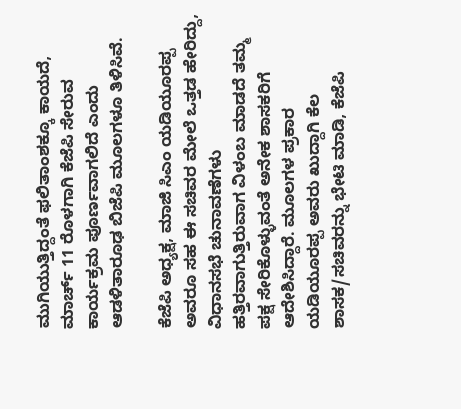ಮುಗಿಯುತ್ತಿದ್ದಂತೆ ಫಲಿತಾಂಶಕ್ಕೂ ಕಾಯದೆ, ಮಾರ್ಚ್ 11 ರೊಳಗಾಗಿ ಕೆಜೆಪಿ ಸೇರುವ ಕಾರ್ಯಕ್ರಮ ಪೂರ್ಣವಾಗಲಿದೆ ಎಂದು ಆಡಳಿತಾರೂಢ ಬಿಜೆಪಿ ಮೂಲಗಳೂ ತಿಳಿಸಿವೆ.

ಕೆಜೆಪಿ ಅಧ್ಯಕ್ಷ, ಮಾಜಿ ಸಿಎಂ ಯಡಿಯೂರಪ್ಪ ಅವರೂ ಸಹ ಈ ಸಚಿವರ ಮೇಲೆ ಒತ್ತಡ ಹೇರಿದ್ದು, ವಿಧಾನಸಭೆ ಚುನಾವಣೆಗಳು ಹತ್ತಿರವಾಗುತ್ತಿರುವಾಗ ವಿಳಂಬ ಮಾಡದೆ ತಮ್ಮ ಪಕ್ಷ ಸೇರಿಕೊಳ್ಳುವಂತೆ ಅನೇಕ ಶಾಸಕರಿಗೆ ಆದೇಶಿಸಿದ್ದಾರೆ. ಮೂಲಗಳ ಪ್ರಕಾರ ಯಡಿಯೂರಪ್ಪ ಅವರು ಖುದ್ದಾಗಿ ಕೆಲ ಶಾಸಕ/ಸಚಿವರನ್ನು ಭೇಟಿ ಮಾಡಿ, ಕೆಜೆಪಿ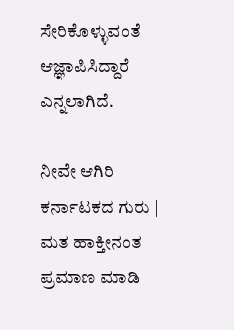ಸೇರಿಕೊಳ್ಳುವಂತೆ ಆಜ್ಞಾಪಿಸಿದ್ದಾರೆ ಎನ್ನಲಾಗಿದೆ.

ನೀವೇ ಆಗಿರಿ ಕರ್ನಾಟಕದ ಗುರು | ಮತ ಹಾಕ್ತೀನಂತ ಪ್ರಮಾಣ ಮಾಡಿ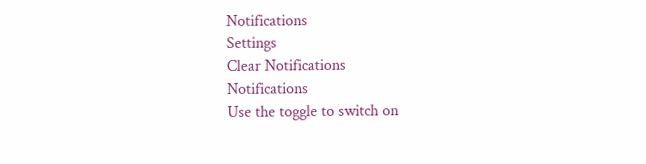Notifications
Settings
Clear Notifications
Notifications
Use the toggle to switch on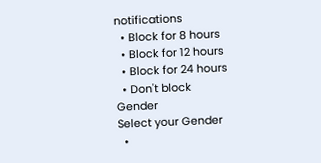notifications
  • Block for 8 hours
  • Block for 12 hours
  • Block for 24 hours
  • Don't block
Gender
Select your Gender
  •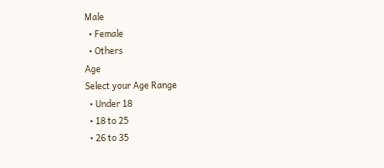Male
  • Female
  • Others
Age
Select your Age Range
  • Under 18
  • 18 to 25
  • 26 to 35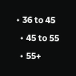• 36 to 45
  • 45 to 55
  • 55+